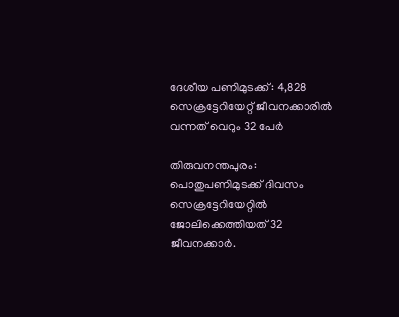ദേശീയ പണിമുടക്ക്: 4,828 സെക്രട്ടേറിയേറ്റ് ജീവനക്കാരില്‍ വന്നത് വെറും 32 പേര്‍

തിരുവനന്തപുരം: പൊതുപണിമുടക്ക് ദിവസം സെക്രട്ടേറിയേറ്റില്‍ ജോലിക്കെത്തിയത് 32 ജീവനക്കാര്‍.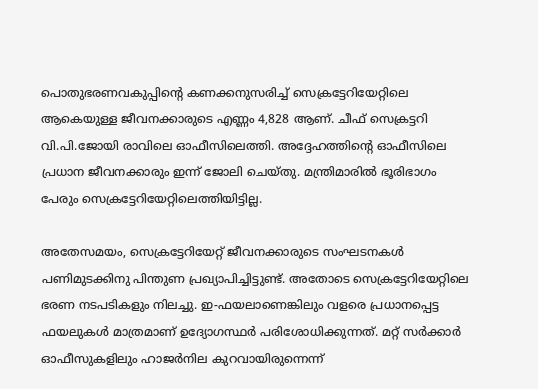പൊതുഭരണവകുപ്പിന്റെ കണക്കനുസരിച്ച് സെക്രട്ടേറിയേറ്റിലെ ആകെയുള്ള ജീവനക്കാരുടെ എണ്ണം 4,828 ആണ്. ചീഫ് സെക്രട്ടറി വി.പി.ജോയി രാവിലെ ഓഫീസിലെത്തി. അദ്ദേഹത്തിന്റെ ഓഫീസിലെ പ്രധാന ജീവനക്കാരും ഇന്ന് ജോലി ചെയ്തു. മന്ത്രിമാരില്‍ ഭൂരിഭാഗം പേരും സെക്രട്ടേറിയേറ്റിലെത്തിയിട്ടില്ല.

അതേസമയം, സെക്രട്ടേറിയേറ്റ് ജീവനക്കാരുടെ സംഘടനകള്‍ പണിമുടക്കിനു പിന്തുണ പ്രഖ്യാപിച്ചിട്ടുണ്ട്. അതോടെ സെക്രട്ടേറിയേറ്റിലെ ഭരണ നടപടികളും നിലച്ചു. ഇ-ഫയലാണെങ്കിലും വളരെ പ്രധാനപ്പെട്ട ഫയലുകള്‍ മാത്രമാണ് ഉദ്യോഗസ്ഥര്‍ പരിശോധിക്കുന്നത്. മറ്റ് സര്‍ക്കാര്‍ ഓഫീസുകളിലും ഹാജര്‍നില കുറവായിരുന്നെന്ന്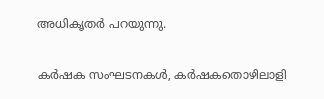അധികൃതര്‍ പറയുന്നു.

കര്‍ഷക സംഘടനകള്‍, കര്‍ഷകതൊഴിലാളി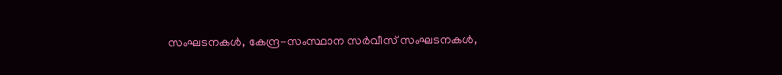സംഘടനകള്‍, കേന്ദ്ര-സംസ്ഥാന സര്‍വീസ് സംഘടനകള്‍,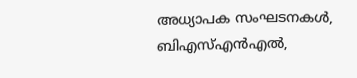അധ്യാപക സംഘടനകള്‍, ബിഎസ്എന്‍എല്‍,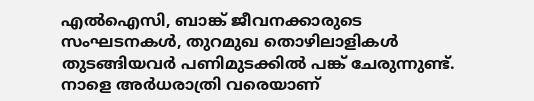എല്‍ഐസി, ബാങ്ക് ജീവനക്കാരുടെ സംഘടനകള്‍, തുറമുഖ തൊഴിലാളികള്‍ തുടങ്ങിയവര്‍ പണിമുടക്കില്‍ പങ്ക് ചേരുന്നുണ്ട്. നാളെ അര്‍ധരാത്രി വരെയാണ്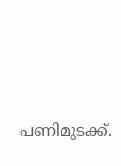പണിമുടക്ക്.